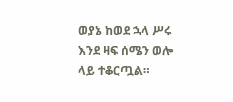ወያኔ ከወደ ኋላ ሥሩ እንደ ዛፍ ሰሜን ወሎ ላይ ተቆርጧል።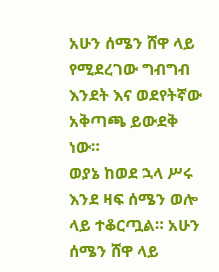አሁን ሰሜን ሸዋ ላይ የሚደረገው ግብግብ እንደት እና ወደየትኛው አቅጣጫ ይውደቅ ነው።
ወያኔ ከወደ ኋላ ሥሩ እንደ ዛፍ ሰሜን ወሎ ላይ ተቆርጧል። አሁን ሰሜን ሸዋ ላይ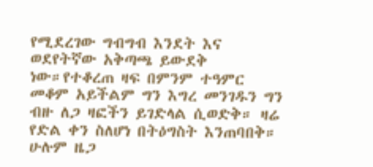የሚደረገው ግብግብ እንደት እና ወደየትኛው አቅጣጫ ይውደቅ ነው።የተቆረጠ ዛፍ በምንም ተዓምር መቆም አይችልም ግን እግረ መንገዱን ግን ብዙ ለጋ ዛፎችን ይገድላል ሲወድቅ። ዛሬ የድል ቀን ስለሆነ በትዕግስት እንጠባበቅ። ሁሉም ዜጋ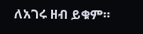ለአገሩ ዘብ ይቁም።